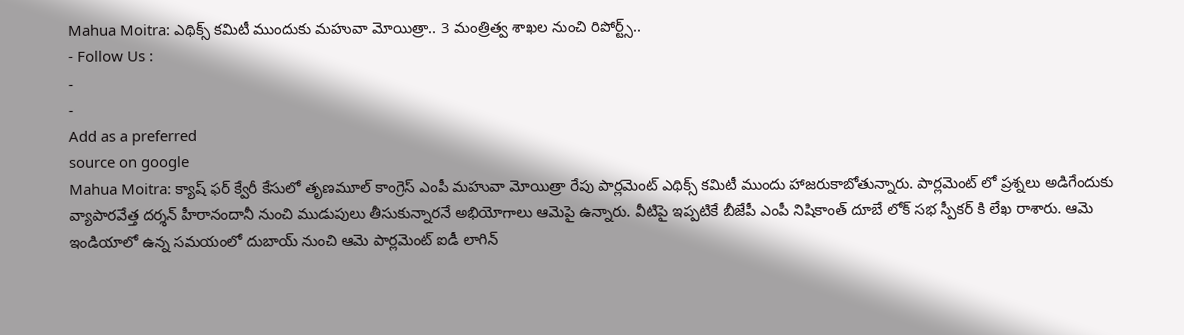Mahua Moitra: ఎథిక్స్ కమిటీ ముందుకు మహువా మోయిత్రా.. 3 మంత్రిత్వ శాఖల నుంచి రిపోర్ట్స్..
- Follow Us :
-
-
Add as a preferred
source on google
Mahua Moitra: క్యాష్ ఫర్ క్వేరీ కేసులో తృణమూల్ కాంగ్రెస్ ఎంపీ మహువా మోయిత్రా రేపు పార్లమెంట్ ఎథిక్స్ కమిటీ ముందు హాజరుకాబోతున్నారు. పార్లమెంట్ లో ప్రశ్నలు అడిగేందుకు వ్యాపారవేత్త దర్శన్ హీరానందానీ నుంచి ముడుపులు తీసుకున్నారనే అభియోగాలు ఆమెపై ఉన్నారు. వీటిపై ఇప్పటికే బీజేపీ ఎంపీ నిషికాంత్ దూబే లోక్ సభ స్పీకర్ కి లేఖ రాశారు. ఆమె ఇండియాలో ఉన్న సమయంలో దుబాయ్ నుంచి ఆమె పార్లమెంట్ ఐడీ లాగిన్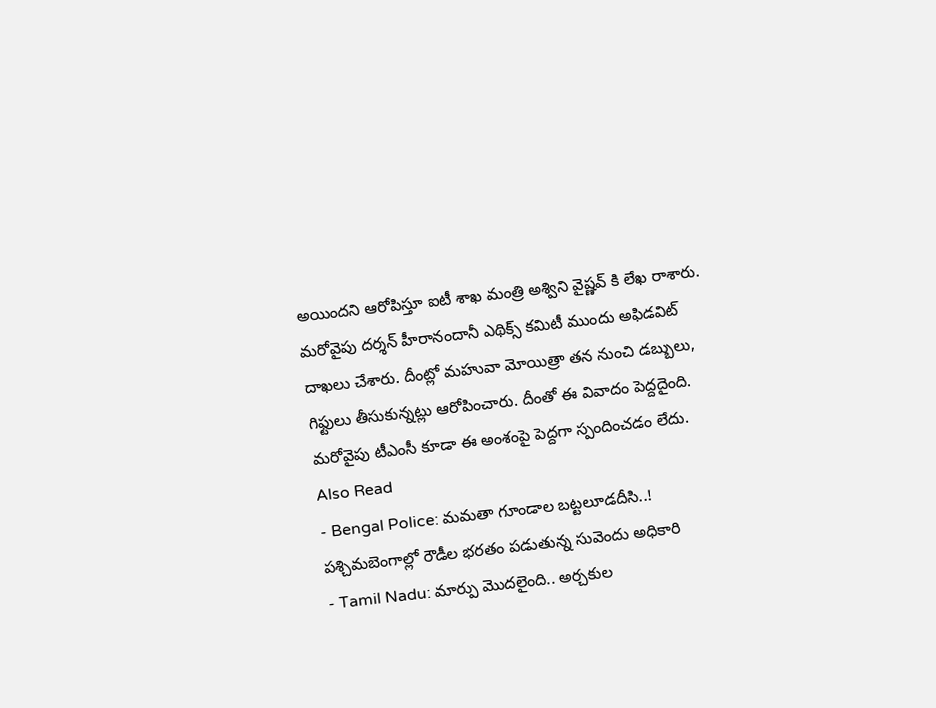అయిందని ఆరోపిస్తూ ఐటీ శాఖ మంత్రి అశ్విని వైష్ణవ్ కి లేఖ రాశారు.
మరోవైపు దర్శన్ హీరానందానీ ఎథిక్స్ కమిటీ ముందు అఫిడవిట్ దాఖలు చేశారు. దీంట్లో మహువా మోయిత్రా తన నుంచి డబ్బులు, గిఫ్టులు తీసుకున్నట్లు ఆరోపించారు. దీంతో ఈ వివాదం పెద్దదైంది. మరోవైపు టీఎంసీ కూడా ఈ అంశంపై పెద్దగా స్పందించడం లేదు.
Also Read
- Bengal Police: మమతా గూండాల బట్టలూడదీసి..! పశ్చిమబెంగాల్లో రౌడీల భరతం పడుతున్న సువెందు అధికారి
- Tamil Nadu: మార్పు మొదలైంది.. అర్చకుల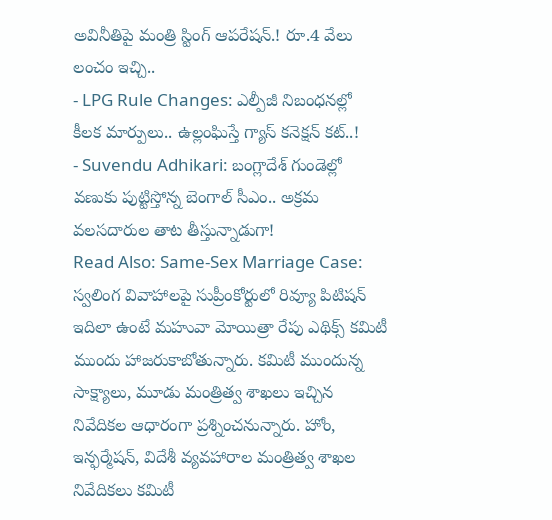అవినీతిపై మంత్రి స్టింగ్ ఆపరేషన్.! రూ.4 వేలు లంచం ఇచ్చి..
- LPG Rule Changes: ఎల్పీజీ నిబంధనల్లో కీలక మార్పులు.. ఉల్లంఘిస్తే గ్యాస్ కనెక్షన్ కట్..!
- Suvendu Adhikari: బంగ్లాదేశ్ గుండెల్లో వణుకు పుట్టిస్తోన్న బెంగాల్ సీఎం.. అక్రమ వలసదారుల తాట తీస్తున్నాడుగా!
Read Also: Same-Sex Marriage Case: స్వలింగ వివాహాలపై సుప్రీంకోర్టులో రివ్యూ పిటిషన్
ఇదిలా ఉంటే మహువా మోయిత్రా రేపు ఎథిక్స్ కమిటీ ముందు హాజరుకాబోతున్నారు. కమిటీ ముందున్న సాక్ష్యాలు, మూడు మంత్రిత్వ శాఖలు ఇచ్చిన నివేదికల ఆధారంగా ప్రశ్నించనున్నారు. హోం, ఇన్ఫర్మేషన్, విదేశీ వ్యవహారాల మంత్రిత్వ శాఖల నివేదికలు కమిటీ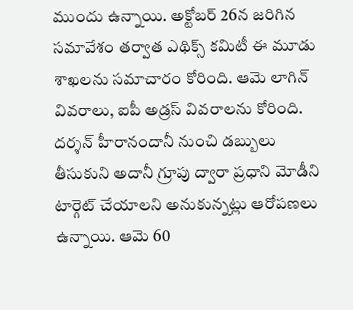ముందు ఉన్నాయి. అక్టోబర్ 26న జరిగిన సమావేశం తర్వాత ఎథిక్స్ కమిటీ ఈ మూడు శాఖలను సమాచారం కోరింది. ఆమె లాగిన్ వివరాలు, ఐపీ అడ్రస్ వివరాలను కోరింది.
దర్శన్ హీరానందానీ నుంచి డబ్బులు తీసుకుని అదానీ గ్రూపు ద్వారా ప్రధాని మోడీని టార్గెట్ చేయాలని అనుకున్నట్లు ఆరోపణలు ఉన్నాయి. ఆమె 60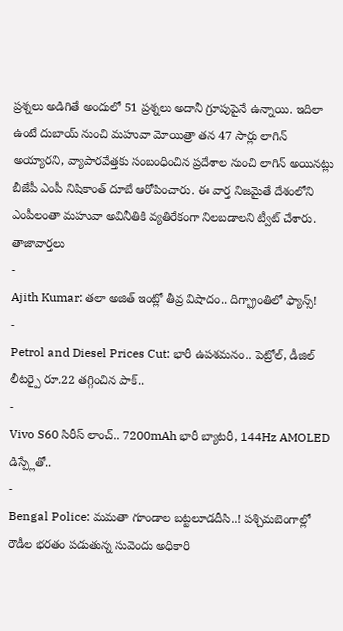ప్రశ్నలు అడిగితే అందులో 51 ప్రశ్నలు అదానీ గ్రూపుపైనే ఉన్నాయి. ఇదిలా ఉంటే దుబాయ్ నుంచి మహువా మోయిత్రా తన 47 సార్లు లాగిన్ అయ్యారని, వ్యాపారవేత్తకు సంబంధించిన ప్రదేశాల నుంచి లాగిన్ అయినట్లు బీజేపీ ఎంపీ నిషికాంత్ దూబే ఆరోపించారు. ఈ వార్త నిజమైతే దేశంలోని ఎంపీలంతా మహువా అవినీతికి వ్యతిరేకంగా నిలబడాలని ట్వీట్ చేశారు.
తాజావార్తలు
-
Ajith Kumar: తలా అజిత్ ఇంట్లో తీవ్ర విషాదం.. దిగ్భ్రాంతిలో ఫ్యాన్స్!
-
Petrol and Diesel Prices Cut: భారీ ఉపశమనం.. పెట్రోల్, డీజిల్ లీటర్పై రూ.22 తగ్గించిన పాక్..
-
Vivo S60 సిరీస్ లాంచ్.. 7200mAh భారీ బ్యాటరీ, 144Hz AMOLED డిస్ప్లేతో..
-
Bengal Police: మమతా గూండాల బట్టలూడదీసి..! పశ్చిమబెంగాల్లో రౌడీల భరతం పడుతున్న సువెందు అధికారి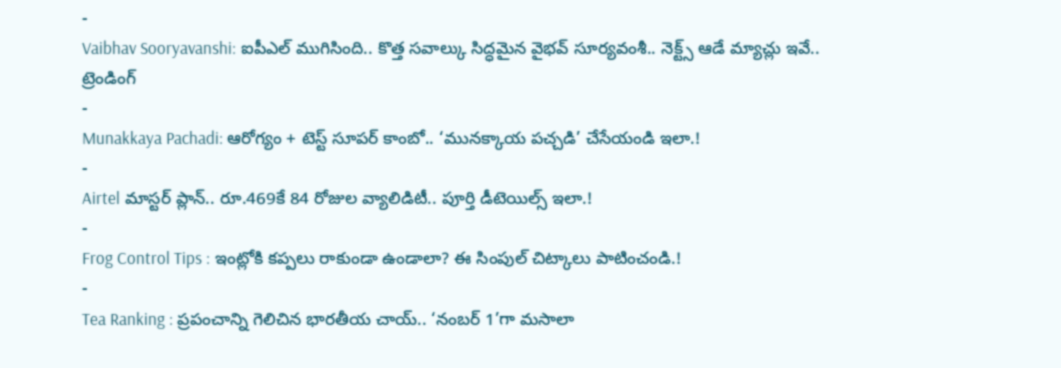-
Vaibhav Sooryavanshi: ఐపీఎల్ ముగిసింది.. కొత్త సవాల్కు సిద్ధమైన వైభవ్ సూర్యవంశీ.. నెక్ట్స్ ఆడే మ్యాచ్లు ఇవే..
ట్రెండింగ్
-
Munakkaya Pachadi: ఆరోగ్యం + టెస్ట్ సూపర్ కాంబో.. ‘మునక్కాయ పచ్చడి’ చేసేయండి ఇలా.!
-
Airtel మాస్టర్ ప్లాన్.. రూ.469కే 84 రోజుల వ్యాలిడిటీ.. పూర్తి డీటెయిల్స్ ఇలా.!
-
Frog Control Tips : ఇంట్లోకి కప్పలు రాకుండా ఉండాలా? ఈ సింపుల్ చిట్కాలు పాటించండి.!
-
Tea Ranking : ప్రపంచాన్ని గెలిచిన భారతీయ చాయ్.. ‘నంబర్ 1’గా మసాలా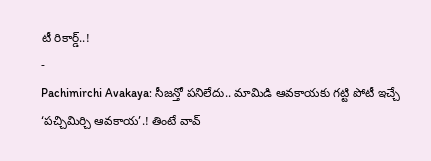టీ రికార్డ్..!
-
Pachimirchi Avakaya: సీజన్తో పనిలేదు.. మామిడి ఆవకాయకు గట్టి పోటీ ఇచ్చే ‘పచ్చిమిర్చి ఆవకాయ’.! తింటే వావ్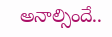అనాల్సిందే..